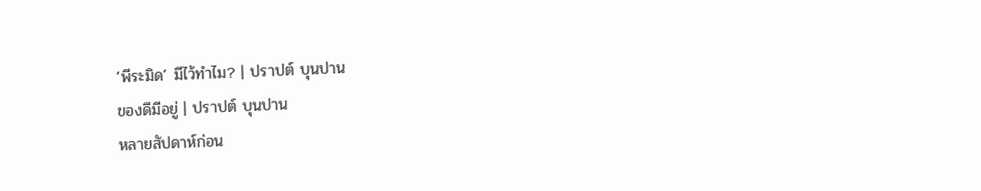‘พีระมิด’ มีไว้ทำไม? | ปราปต์ บุนปาน
ของดีมีอยู่ | ปราปต์ บุนปาน
หลายสัปดาห์ก่อน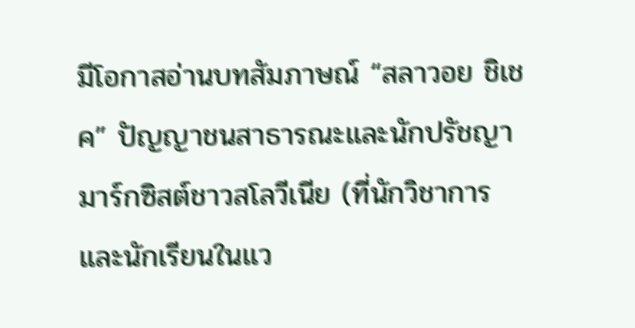มีโอกาสอ่านบทสัมภาษณ์ “สลาวอย ชิเชค” ปัญญาชนสาธารณะและนักปรัชญามาร์กซิสต์ชาวสโลวีเนีย (ที่นักวิชาการและนักเรียนในแว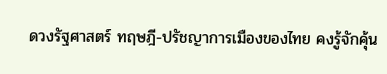ดวงรัฐศาสตร์ ทฤษฎี-ปรัชญาการเมืองของไทย คงรู้จักคุ้น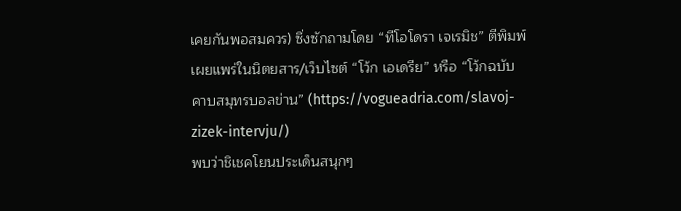เคยกันพอสมควร) ซึ่งซักถามโดย “ทีโอโดรา เจเรมิช” ตีพิมพ์เผยแพร่ในนิตยสาร/เว็บไซต์ “โว้ก เอเดรีย” หรือ “โว้กฉบับคาบสมุทรบอลข่าน” (https://vogueadria.com/slavoj-zizek-intervju/)
พบว่าชิเชคโยนประเด็นสนุกๆ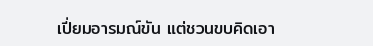เปี่ยมอารมณ์ขัน แต่ชวนขบคิดเอา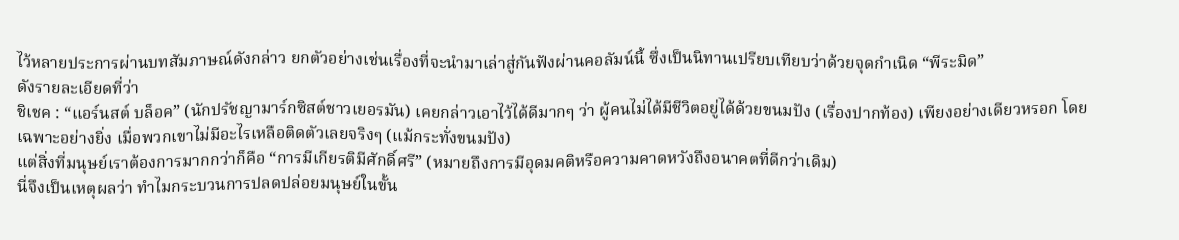ไว้หลายประการผ่านบทสัมภาษณ์ดังกล่าว ยกตัวอย่างเช่นเรื่องที่จะนำมาเล่าสู่กันฟังผ่านคอลัมน์นี้ ซึ่งเป็นนิทานเปรียบเทียบว่าด้วยจุดกำเนิด “พีระมิด”
ดังรายละเอียดที่ว่า
ชิเชค : “แอร์นสต์ บล็อค” (นักปรัชญามาร์กซิสต์ชาวเยอรมัน) เคยกล่าวเอาไว้ได้ดีมากๆ ว่า ผู้คนไม่ได้มีชีวิตอยู่ได้ด้วยขนมปัง (เรื่องปากท้อง) เพียงอย่างเดียวหรอก โดยเฉพาะอย่างยิ่ง เมื่อพวกเขาไม่มีอะไรเหลือติดตัวเลยจริงๆ (แม้กระทั่งขนมปัง)
แต่สิ่งที่มนุษย์เราต้องการมากกว่าก็คือ “การมีเกียรติมีศักดิ์ศรี” (หมายถึงการมีอุดมคติหรือความคาดหวังถึงอนาคตที่ดีกว่าเดิม)
นี่จึงเป็นเหตุผลว่า ทำไมกระบวนการปลดปล่อยมนุษย์ในขั้น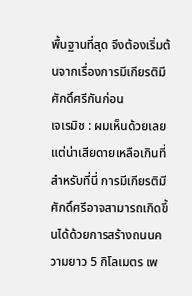พื้นฐานที่สุด จึงต้องเริ่มต้นจากเรื่องการมีเกียรติมีศักดิ์ศรีกันก่อน
เจเรมิช : ผมเห็นด้วยเลย แต่น่าเสียดายเหลือเกินที่สำหรับที่นี่ การมีเกียรติมีศักดิ์ศรีอาจสามารถเกิดขึ้นได้ด้วยการสร้างถนนความยาว 5 กิโลเมตร เพ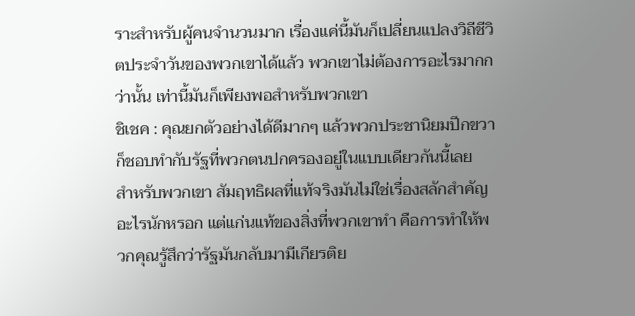ราะสำหรับผู้คนจำนวนมาก เรื่องแค่นี้มันก็เปลี่ยนแปลงวิถีชีวิตประจำวันของพวกเขาได้แล้ว พวกเขาไม่ต้องการอะไรมากกว่านั้น เท่านี้มันก็เพียงพอสำหรับพวกเขา
ชิเชค : คุณยกตัวอย่างได้ดีมากๆ แล้วพวกประชานิยมปีกขวาก็ชอบทำกับรัฐที่พวกตนปกครองอยู่ในแบบเดียวกันนี้เลย
สำหรับพวกเขา สัมฤทธิผลที่แท้จริงมันไม่ใช่เรื่องสลักสำคัญอะไรนักหรอก แต่แก่นแท้ของสิ่งที่พวกเขาทำ คือการทำให้พวกคุณรู้สึกว่ารัฐมันกลับมามีเกียรติย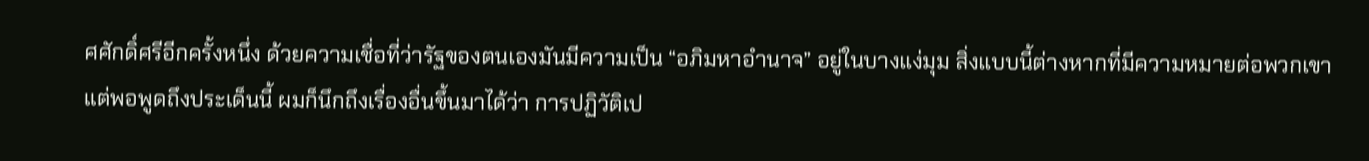ศศักดิ์ศรีอีกครั้งหนึ่ง ด้วยความเชื่อที่ว่ารัฐของตนเองมันมีความเป็น “อภิมหาอำนาจ” อยู่ในบางแง่มุม สิ่งแบบนี้ต่างหากที่มีความหมายต่อพวกเขา
แต่พอพูดถึงประเด็นนี้ ผมก็นึกถึงเรื่องอื่นขึ้นมาได้ว่า การปฏิวัติเป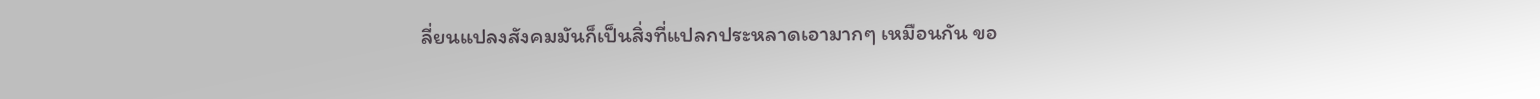ลี่ยนแปลงสังคมมันก็เป็นสิ่งที่แปลกประหลาดเอามากๆ เหมือนกัน ขอ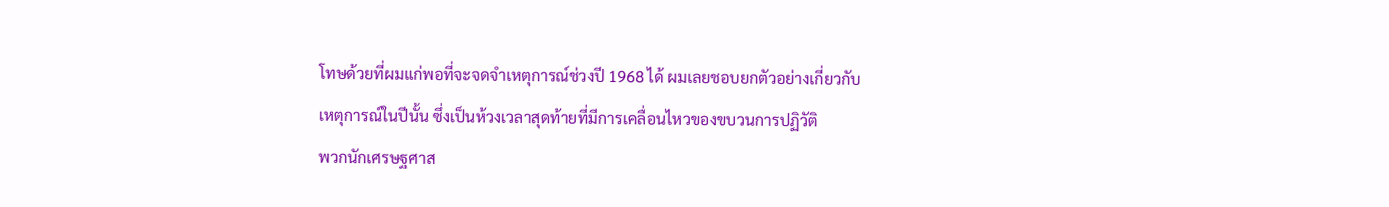โทษด้วยที่ผมแก่พอที่จะจดจำเหตุการณ์ช่วงปี 1968 ได้ ผมเลยชอบยกตัวอย่างเกี่ยวกับเหตุการณ์ในปีนั้น ซึ่งเป็นห้วงเวลาสุดท้ายที่มีการเคลื่อนไหวของขบวนการปฏิวัติ
พวกนักเศรษฐศาส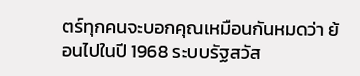ตร์ทุกคนจะบอกคุณเหมือนกันหมดว่า ย้อนไปในปี 1968 ระบบรัฐสวัส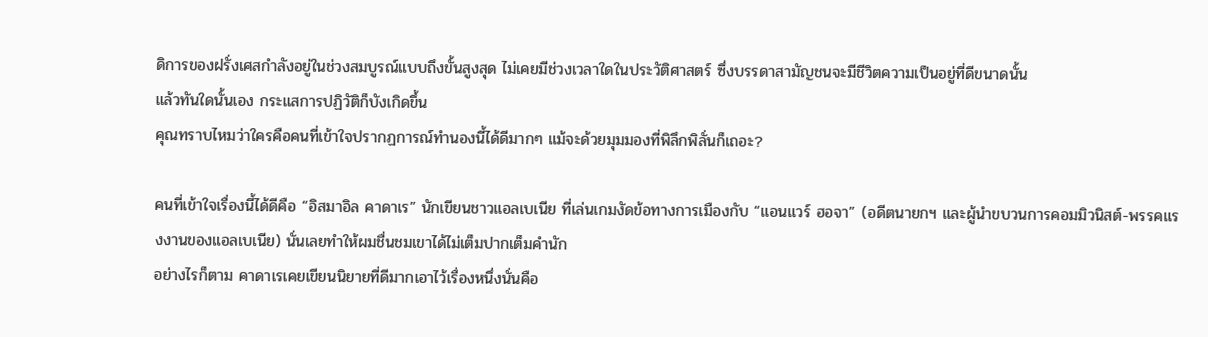ดิการของฝรั่งเศสกำลังอยู่ในช่วงสมบูรณ์แบบถึงขั้นสูงสุด ไม่เคยมีช่วงเวลาใดในประวัติศาสตร์ ซึ่งบรรดาสามัญชนจะมีชีวิตความเป็นอยู่ที่ดีขนาดนั้น
แล้วทันใดนั้นเอง กระแสการปฏิวัติก็บังเกิดขึ้น
คุณทราบไหมว่าใครคือคนที่เข้าใจปรากฏการณ์ทำนองนี้ได้ดีมากๆ แม้จะด้วยมุมมองที่พิลึกพิลั่นก็เถอะ?

คนที่เข้าใจเรื่องนี้ได้ดีคือ “อิสมาอิล คาดาเร” นักเขียนชาวแอลเบเนีย ที่เล่นเกมงัดข้อทางการเมืองกับ “แอนแวร์ ฮอจา” (อดีตนายกฯ และผู้นำขบวนการคอมมิวนิสต์-พรรคแรงงานของแอลเบเนีย) นั่นเลยทำให้ผมชื่นชมเขาได้ไม่เต็มปากเต็มคำนัก
อย่างไรก็ตาม คาดาเรเคยเขียนนิยายที่ดีมากเอาไว้เรื่องหนึ่งนั่นคือ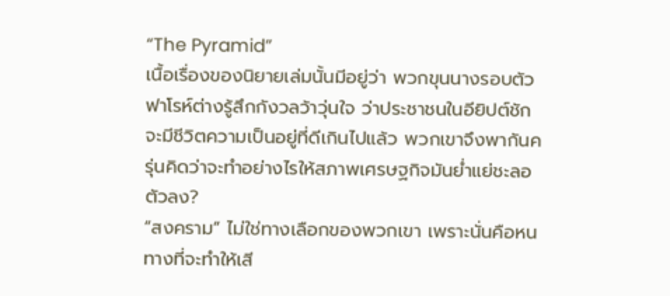“The Pyramid”
เนื้อเรื่องของนิยายเล่มนั้นมีอยู่ว่า พวกขุนนางรอบตัวฟาโรห์ต่างรู้สึกกังวลว้าวุ่นใจ ว่าประชาชนในอียิปต์ชักจะมีชีวิตความเป็นอยู่ที่ดีเกินไปแล้ว พวกเขาจึงพากันครุ่นคิดว่าจะทำอย่างไรให้สภาพเศรษฐกิจมันย่ำแย่ชะลอตัวลง?
“สงคราม” ไม่ใช่ทางเลือกของพวกเขา เพราะนั่นคือหนทางที่จะทำให้เสี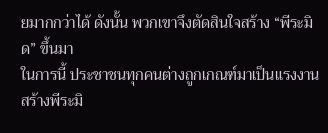ยมากกว่าได้ ดังนั้น พวกเขาจึงตัดสินใจสร้าง “พีระมิด” ขึ้นมา
ในการนี้ ประชาชนทุกคนต่างถูกเกณฑ์มาเป็นแรงงานสร้างพีระมิ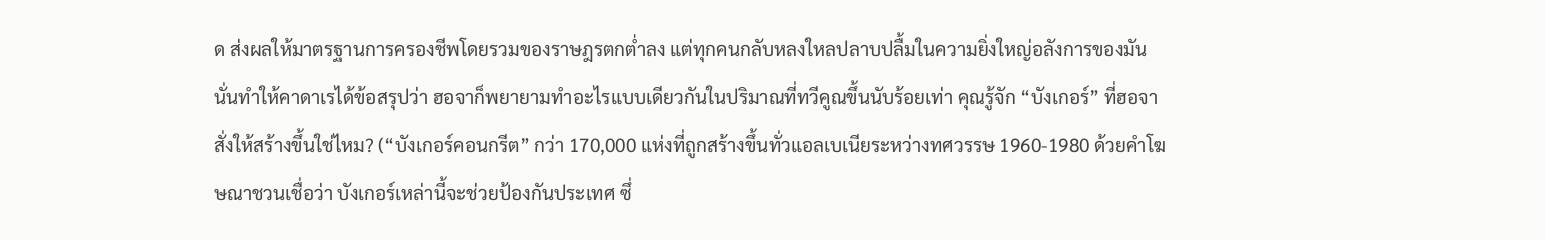ด ส่งผลให้มาตรฐานการครองชีพโดยรวมของราษฎรตกต่ำลง แต่ทุกคนกลับหลงใหลปลาบปลื้มในความยิ่งใหญ่อลังการของมัน
นั่นทำให้คาดาเรได้ข้อสรุปว่า ฮอจาก็พยายามทำอะไรแบบเดียวกันในปริมาณที่ทวีคูณขึ้นนับร้อยเท่า คุณรู้จัก “บังเกอร์” ที่ฮอจาสั่งให้สร้างขึ้นใช่ไหม? (“บังเกอร์คอนกรีต” กว่า 170,000 แห่งที่ถูกสร้างขึ้นทั่วแอลเบเนียระหว่างทศวรรษ 1960-1980 ด้วยคำโฆษณาชวนเชื่อว่า บังเกอร์เหล่านี้จะช่วยป้องกันประเทศ ซึ่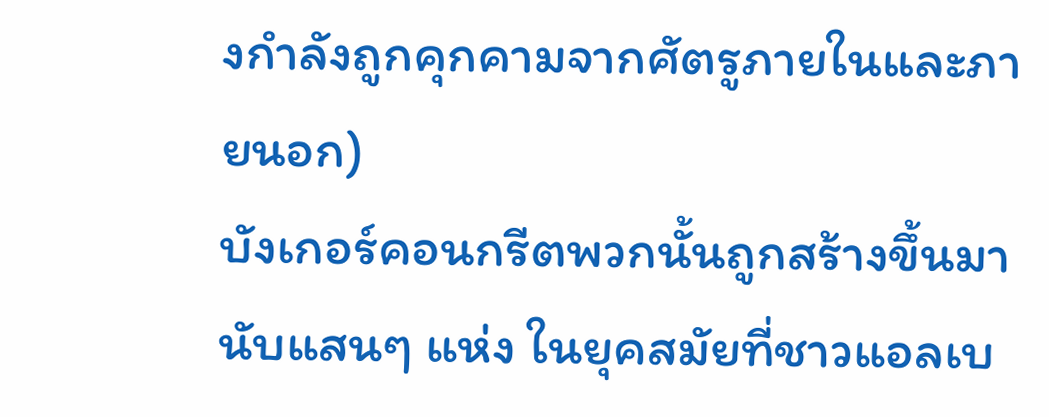งกำลังถูกคุกคามจากศัตรูภายในและภายนอก)
บังเกอร์คอนกรีตพวกนั้นถูกสร้างขึ้นมานับแสนๆ แห่ง ในยุคสมัยที่ชาวแอลเบ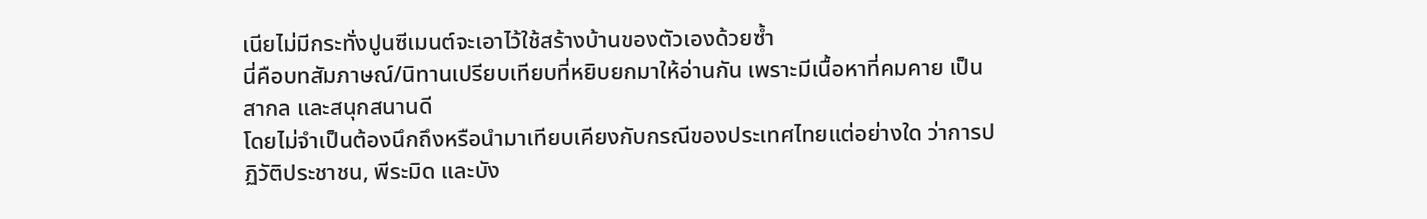เนียไม่มีกระทั่งปูนซีเมนต์จะเอาไว้ใช้สร้างบ้านของตัวเองด้วยซ้ำ
นี่คือบทสัมภาษณ์/นิทานเปรียบเทียบที่หยิบยกมาให้อ่านกัน เพราะมีเนื้อหาที่คมคาย เป็นสากล และสนุกสนานดี
โดยไม่จำเป็นต้องนึกถึงหรือนำมาเทียบเคียงกับกรณีของประเทศไทยแต่อย่างใด ว่าการปฏิวัติประชาชน, พีระมิด และบัง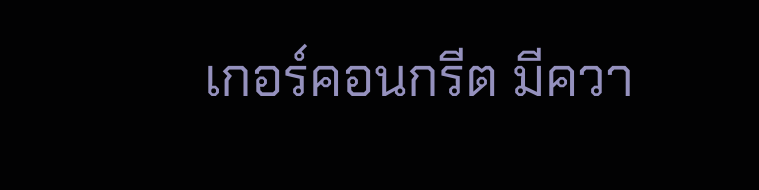เกอร์คอนกรีต มีควา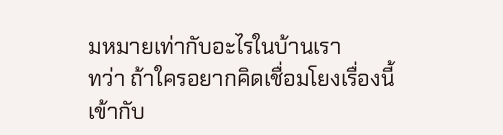มหมายเท่ากับอะไรในบ้านเรา
ทว่า ถ้าใครอยากคิดเชื่อมโยงเรื่องนี้เข้ากับ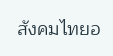สังคมไทยอ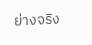ย่างจริง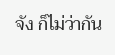จัง ก็ไม่ว่ากัน